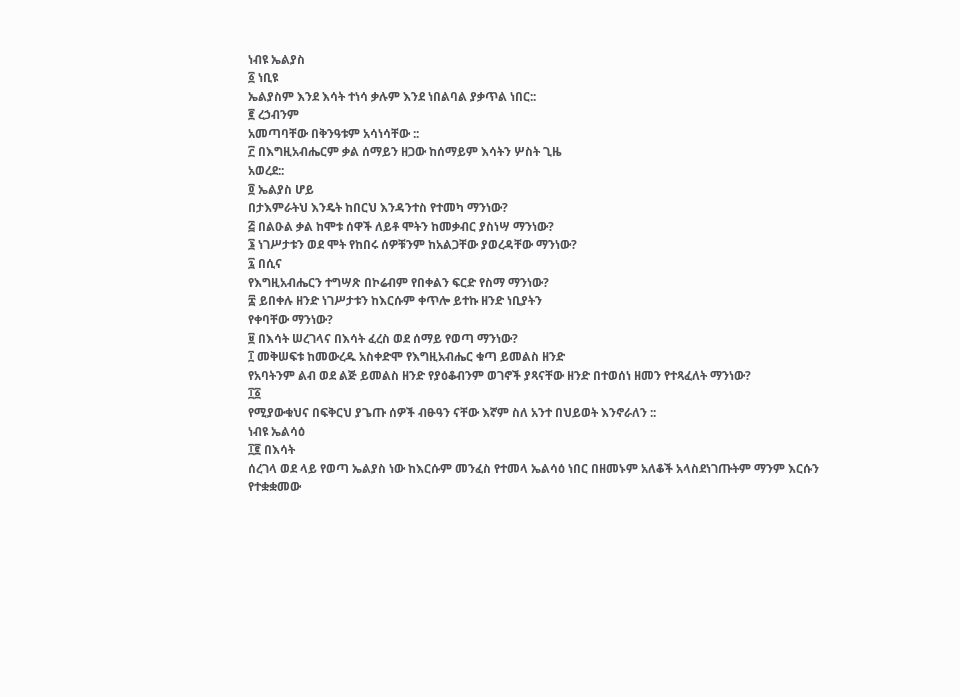ነብዩ ኤልያስ
፩ ነቢዩ
ኤልያስም እንደ እሳት ተነሳ ቃሉም እንደ ነበልባል ያቃጥል ነበር::
፪ ረኃብንም
አመጣባቸው በቅንዓቱም አሳነሳቸው ::
፫ በእግዚአብሔርም ቃል ሰማይን ዘጋው ከሰማይም እሳትን ሦስት ጊዜ
አወረደ::
፬ ኤልያስ ሆይ
በታእምራትህ እንዴት ከበርህ እንዳንተስ የተመካ ማንነው?
፭ በልዑል ቃል ከሞቱ ሰዋች ለይቶ ሞትን ከመቃብር ያስነሣ ማንነው?
፮ ነገሥታቱን ወደ ሞት የከበሩ ሰዎቹንም ከአልጋቸው ያወረዳቸው ማንነው?
፯ በሲና
የእግዚአብሔርን ተግሣጽ በኮሬብም የበቀልን ፍርድ የስማ ማንነው?
፰ ይበቀሉ ዘንድ ነገሥታቱን ከእርሱም ቀጥሎ ይተኩ ዘንድ ነቢያትን
የቀባቸው ማንነው?
፱ በእሳት ሠረገላና በእሳት ፈረስ ወደ ሰማይ የወጣ ማንነው?
፲ መቅሠፍቱ ከመውረዱ አስቀድሞ የእግዚአብሔር ቁጣ ይመልስ ዘንድ
የአባትንም ልብ ወደ ልጅ ይመልስ ዘንድ የያዕቆብንም ወገኖች ያጻናቸው ዘንድ በተወሰነ ዘመን የተጻፈለት ማንነው?
፲፩
የሚያውቁህና በፍቅርህ ያጌጡ ሰዎች ብፁዓን ናቸው እኛም ስለ አንተ በህይወት እንኖራለን ::
ነብዩ ኤልሳዕ
፲፪ በእሳት
ሰረገላ ወደ ላይ የወጣ ኤልያስ ነው ከእርሱም መንፈስ የተመላ ኤልሳዕ ነበር በዘመኑም አለቆች አላስደነገጡትም ማንም እርሱን
የተቋቋመው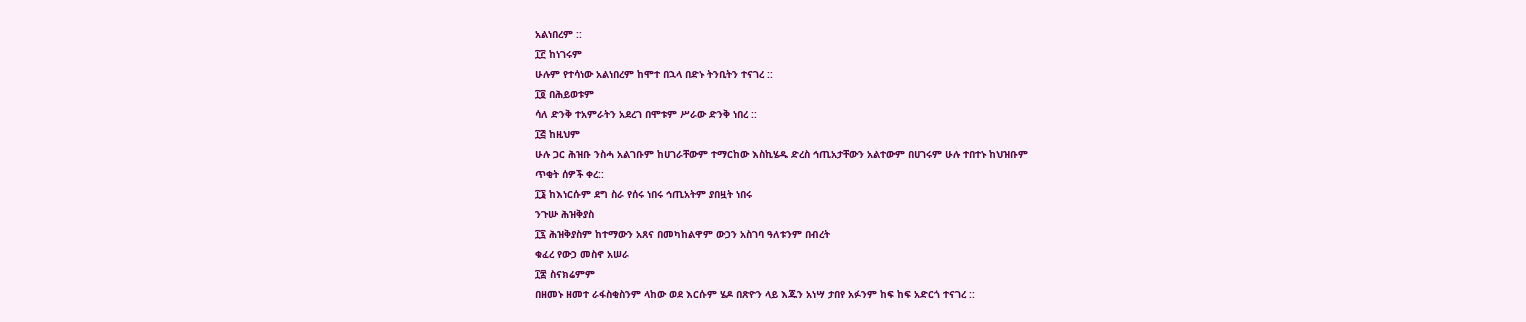አልነበረም ::
፲፫ ከነገሩም
ሁሉም የተሳነው አልነበረም ከሞተ በኋላ በድኑ ትንቢትን ተናገረ ::
፲፬ በሕይወቱም
ሳለ ድንቅ ተአምራትን አደረገ በሞቱም ሥራው ድንቅ ነበረ ::
፲፭ ከዚህም
ሁሉ ጋር ሕዝቡ ንስሓ አልገቡም ከሀገራቸውም ተማርከው እስኪሄዱ ድረስ ኅጢአታቸውን አልተውም በሀገሩም ሁሉ ተበተኑ ከህዝቡም
ጥቂት ሰዎች ቀረ::
፲፮ ከእነርሱም ደግ ስራ የሰሩ ነበሩ ኅጢአትም ያበዟት ነበሩ
ንጉሡ ሕዝቅያስ
፲፯ ሕዝቅያስም ከተማውን አጸና በመካከልዋም ውኃን አስገባ ዓለቱንም በብረት
ቁፈረ የውኃ መስኖ አሠራ
፲፰ ስናክሬምም
በዘመኑ ዘመተ ራፋስቂስንም ላከው ወደ እርሱም ሄዶ በጽዮን ላይ እጁን አነሣ ታበየ አፉንም ከፍ ከፍ አድርጎ ተናገረ ::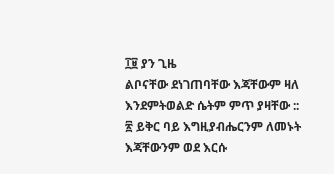፲፱ ያን ጊዜ
ልቦናቸው ደነገጠባቸው እጃቸውም ዛለ እንደምትወልድ ሴትም ምጥ ያዛቸው ::
፳ ይቅር ባይ እግዚያብሔርንም ለመኑት እጃቸውንም ወደ እርሱ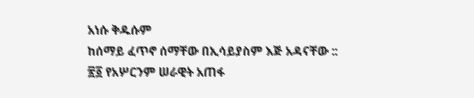አነሱ ቅዱሱም
ከሰማይ ፈጥኖ ሰማቸው በኢሳይያስም እጅ አዳናቸው ::
፳፩ የአሦርንም ሠራዊት አጠፋ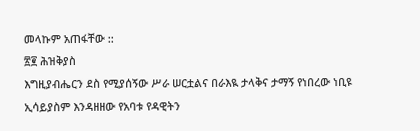መላኩም አጠፋቸው ::
፳፪ ሕዝቅያስ
እግዚያብሔርን ደስ የሚያሰኝው ሥራ ሠርቷልና በራእዪ ታላቅና ታማኝ የነበረው ነቢዩ ኢሳይያስም እንዳዘዘው የአባቱ የዳዊትን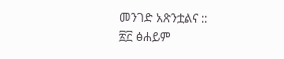መንገድ አጽንቷልና ::
፳፫ ፅሐይም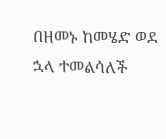በዘመኑ ከመሄድ ወደ ኋላ ተመልሳለች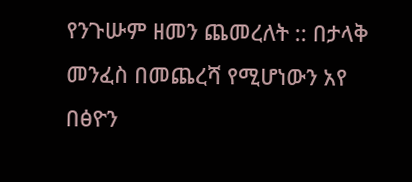የንጉሡም ዘመን ጨመረለት :: በታላቅ መንፈስ በመጨረሻ የሚሆነውን አየ በፅዮን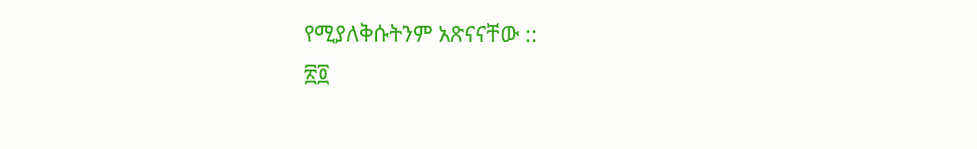የሚያለቅሱትንም አጽናናቸው ::
፳፬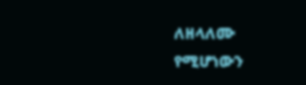ለዘላለሙ
የሚሆነውን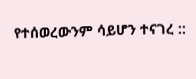የተሰወረውንም ሳይሆን ተናገረ ::